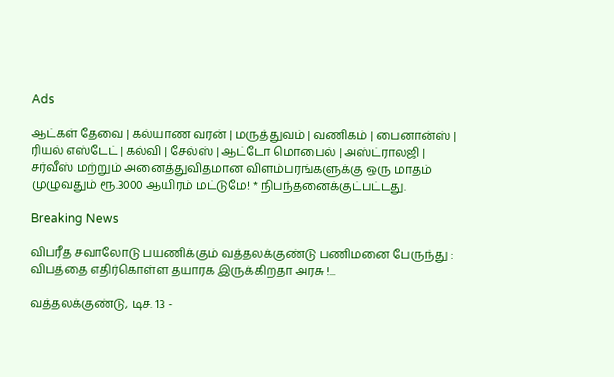Ads

ஆட்கள் தேவை | கல்யாண வரன் | மருத்துவம் | வணிகம் | பைனான்ஸ் | ரியல் எஸ்டேட் | கல்வி | சேல்ஸ் | ஆட்டோ மொபைல் | அஸ்ட்ராலஜி | சர்வீஸ் மற்றும் அனைத்துவிதமான விளம்பரங்களுக்கு ஒரு மாதம் முழுவதும் ரூ.3000 ஆயிரம் மட்டுமே! * நிபந்தனைக்குட்பட்டது.

Breaking News

விபரீத சவாலோடு பயணிக்கும் வத்தலக்குண்டு பணிமனை பேருந்து : விபத்தை எதிர்கொள்ள தயாரக இருக்கிறதா அரசு !...

வத்தலக்குண்டு, டிச. 13 -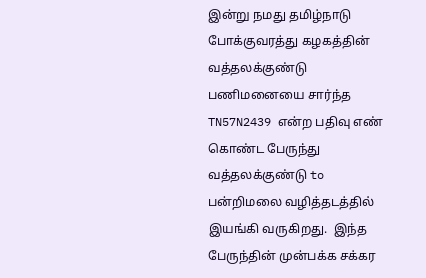இன்று நமது தமிழ்நாடு போக்குவரத்து கழகத்தின்  வத்தலக்குண்டு பணிமனையை சார்ந்த TN57N2439 என்ற பதிவு எண் கொண்ட பேருந்து வத்தலக்குண்டு to பன்றிமலை வழித்தடத்தில் இயங்கி வருகிறது.  இந்த பேருந்தின் முன்பக்க சக்கர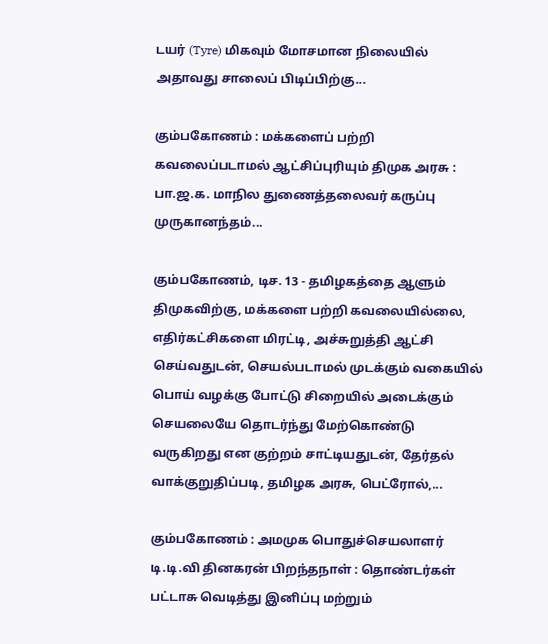டயர் (Tyre) மிகவும் மோசமான நிலையில் அதாவது சாலைப் பிடிப்பிற்கு...

கும்பகோணம் : மக்களைப் பற்றி கவலைப்படாமல் ஆட்சிப்புரியும் திமுக அரசு : பா.ஜ.க. மாநில துணைத்தலைவர் கருப்பு முருகானந்தம்...

கும்பகோணம், டிச. 13 - தமிழகத்தை ஆளும் திமுகவிற்கு, மக்களை பற்றி கவலையில்லை, எதிர்கட்சிகளை மிரட்டி, அச்சுறுத்தி ஆட்சி செய்வதுடன், செயல்படாமல் முடக்கும் வகையில் பொய் வழக்கு போட்டு சிறையில் அடைக்கும் செயலையே தொடர்ந்து மேற்கொண்டு வருகிறது என குற்றம் சாட்டியதுடன், தேர்தல் வாக்குறுதிப்படி, தமிழக அரசு, பெட்ரோல்,...

கும்பகோணம் : அமமுக பொதுச்செயலாளர் டி.டி.வி தினகரன் பிறந்தநாள் : தொண்டர்கள் பட்டாசு வெடித்து இனிப்பு மற்றும்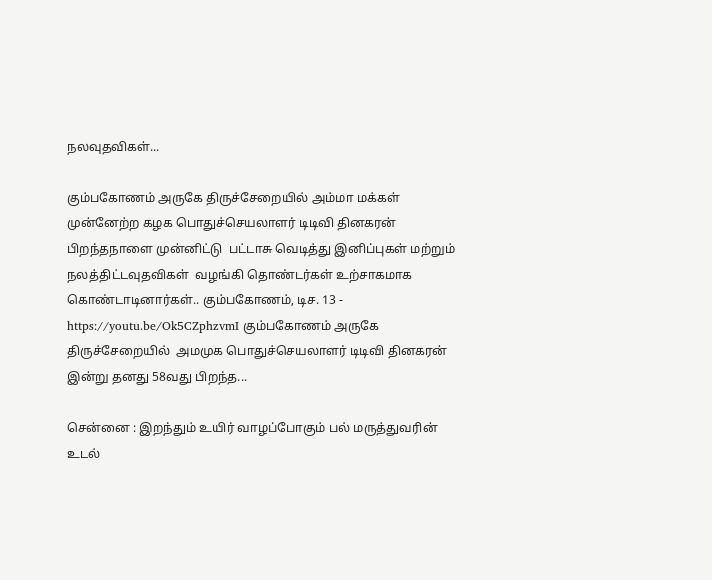நலவுதவிகள்...

கும்பகோணம் அருகே திருச்சேறையில் அம்மா மக்கள் முன்னேற்ற கழக பொதுச்செயலாளர் டிடிவி தினகரன் பிறந்தநாளை முன்னிட்டு  பட்டாசு வெடித்து இனிப்புகள் மற்றும் நலத்திட்டவுதவிகள்  வழங்கி தொண்டர்கள் உற்சாகமாக கொண்டாடினார்கள்.. கும்பகோணம், டிச. 13 - https://youtu.be/Ok5CZphzvmI கும்பகோணம் அருகே திருச்சேறையில்  அமமுக பொதுச்செயலாளர் டிடிவி தினகரன் இன்று தனது 58வது பிறந்த...

சென்னை : இறந்தும் உயிர் வாழப்போகும் பல் மருத்துவரின் உடல்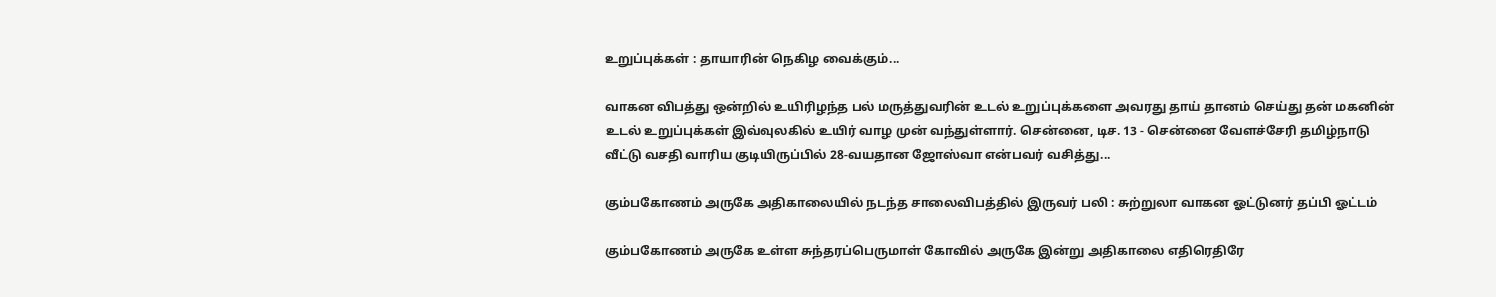உறுப்புக்கள் : தாயாரின் நெகிழ வைக்கும்...

வாகன விபத்து ஒன்றில் உயிரிழந்த பல் மருத்துவரின் உடல் உறுப்புக்களை அவரது தாய் தானம் செய்து தன் மகனின் உடல் உறுப்புக்கள் இவ்வுலகில் உயிர் வாழ முன் வந்துள்ளார். சென்னை, டிச. 13 - சென்னை வேளச்சேரி தமிழ்நாடு வீட்டு வசதி வாரிய குடியிருப்பில் 28-வயதான ஜோஸ்வா என்பவர் வசித்து...

கும்பகோணம் அருகே அதிகாலையில் நடந்த சாலைவிபத்தில் இருவர் பலி : சுற்றுலா வாகன ஓட்டுனர் தப்பி ஓட்டம்

கும்பகோணம் அருகே உள்ள சுந்தரப்பெருமாள் கோவில் அருகே இன்று அதிகாலை எதிரெதிரே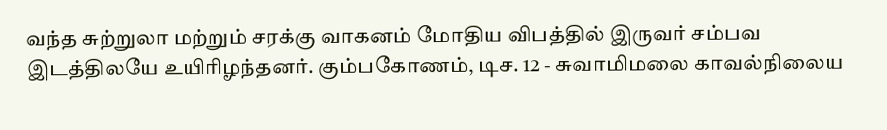வந்த சுற்றுலா மற்றும் சரக்கு வாகனம் மோதிய விபத்தில் இருவர் சம்பவ இடத்திலயே உயிரிழந்தனர். கும்பகோணம், டிச. 12 - சுவாமிமலை காவல்நிலைய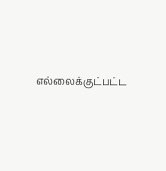எல்லைக்குட்பட்ட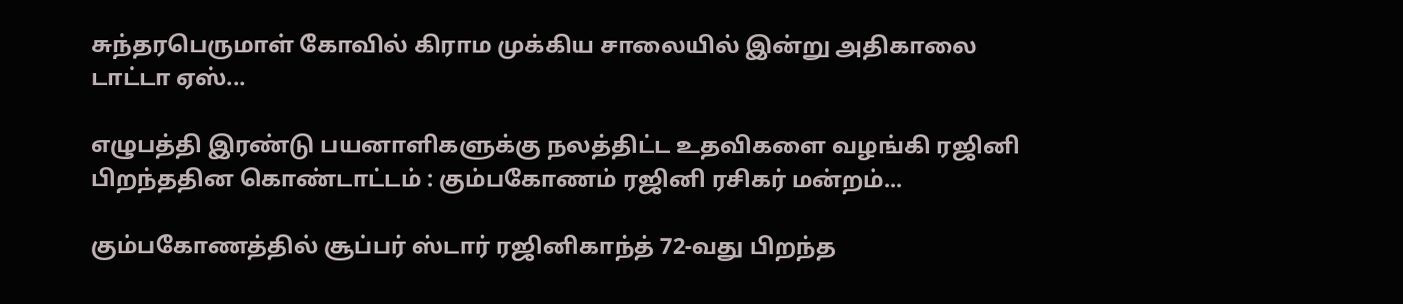சுந்தரபெருமாள் கோவில் கிராம முக்கிய சாலையில் இன்று அதிகாலை டாட்டா ஏஸ்...

எழுபத்தி இரண்டு பயனாளிகளுக்கு நலத்திட்ட உதவிகளை வழங்கி ரஜினி பிறந்ததின கொண்டாட்டம் : கும்பகோணம் ரஜினி ரசிகர் மன்றம்...

கும்பகோணத்தில் சூப்பர் ஸ்டார் ரஜினிகாந்த் 72-வது பிறந்த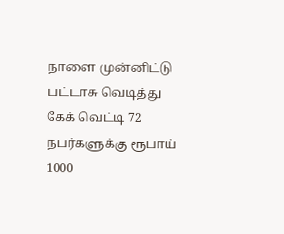நாளை முன்னிட்டு பட்டாசு வெடித்து கேக் வெட்டி 72 நபர்களுக்கு ரூபாய் 1000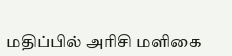மதிப்பில் அரிசி மளிகை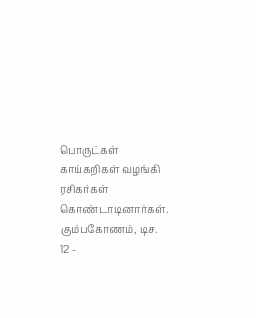பொருட்கள் காய்கறிகள் வழங்கி ரசிகர்கள் கொண்டாடினார்கள். கும்பகோணம், டிச. 12 -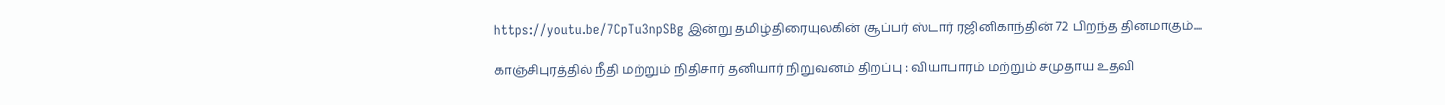https://youtu.be/7CpTu3npSBg இன்று தமிழ்திரையுலகின் சூப்பர் ஸ்டார் ரஜினிகாந்தின் 72 பிறந்த தினமாகும்....

காஞ்சிபுரத்தில் நீதி மற்றும் நிதிசார் தனியார் நிறுவனம் திறப்பு : வியாபாரம் மற்றும் சமுதாய உதவி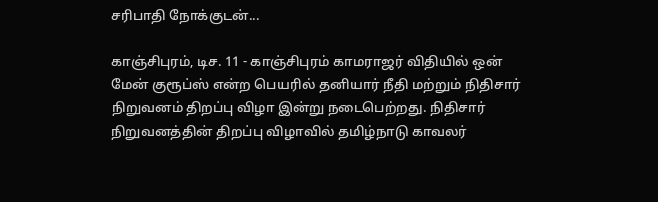சரிபாதி நோக்குடன்...

காஞ்சிபுரம், டிச. 11 - காஞ்சிபுரம் காமராஜர் விதியில் ஒன் மேன் குரூப்ஸ் என்ற பெயரில் தனியார் நீதி மற்றும் நிதிசார் நிறுவனம் திறப்பு விழா இன்று நடைபெற்றது. நிதிசார் நிறுவனத்தின் திறப்பு விழாவில் தமிழ்நாடு காவலர்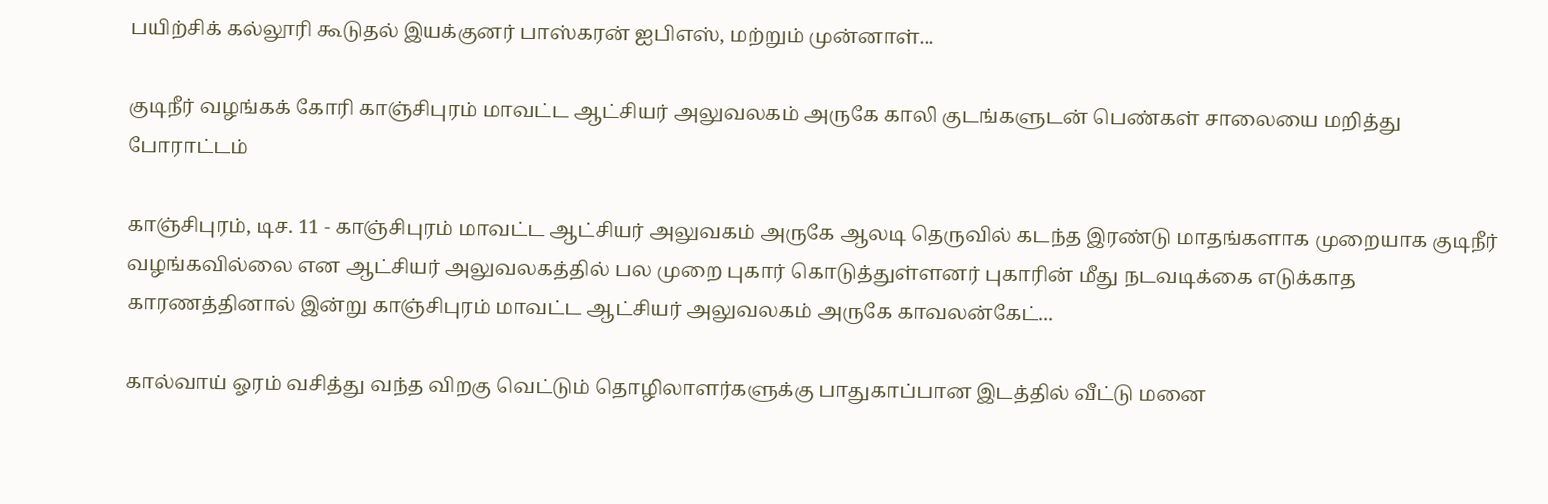பயிற்சிக் கல்லூரி கூடுதல் இயக்குனர் பாஸ்கரன் ஐபிஎஸ், மற்றும் முன்னாள்...

குடிநீர் வழங்கக் கோரி காஞ்சிபுரம் மாவட்ட ஆட்சியர் அலுவலகம் அருகே காலி குடங்களுடன் பெண்கள் சாலையை மறித்து போராட்டம்

காஞ்சிபுரம், டிச. 11 - காஞ்சிபுரம் மாவட்ட ஆட்சியர் அலுவகம் அருகே ஆலடி தெருவில் கடந்த இரண்டு மாதங்களாக முறையாக குடிநீர் வழங்கவில்லை என ஆட்சியர் அலுவலகத்தில் பல முறை புகார் கொடுத்துள்ளனர் புகாரின் மீது நடவடிக்கை எடுக்காத காரணத்தினால் இன்று காஞ்சிபுரம் மாவட்ட ஆட்சியர் அலுவலகம் அருகே காவலன்கேட்...

கால்வாய் ஓரம் வசித்து வந்த விறகு வெட்டும் தொழிலாளர்களுக்கு பாதுகாப்பான இடத்தில் வீட்டு மனை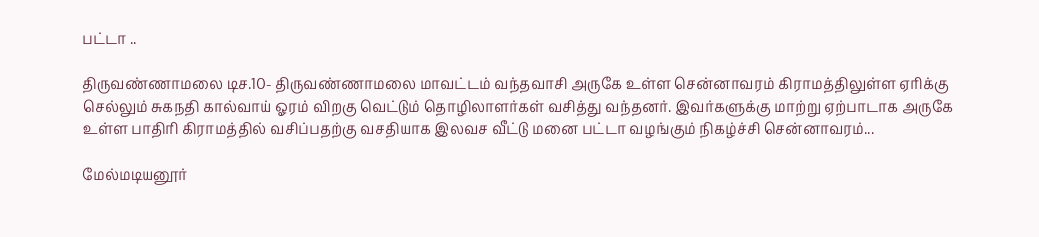பட்டா ..

திருவண்ணாமலை டிச.10- திருவண்ணாமலை மாவட்டம் வந்தவாசி அருகே உள்ள சென்னாவரம் கிராமத்திலுள்ள ஏரிக்கு செல்லும் சுகநதி கால்வாய் ஓரம் விறகு வெட்டும் தொழிலாளர்கள் வசித்து வந்தனர். இவர்களுக்கு மாற்று ஏற்பாடாக அருகே உள்ள பாதிரி கிராமத்தில் வசிப்பதற்கு வசதியாக இலவச வீட்டு மனை பட்டா வழங்கும் நிகழ்ச்சி சென்னாவரம்...

மேல்மடியனூர்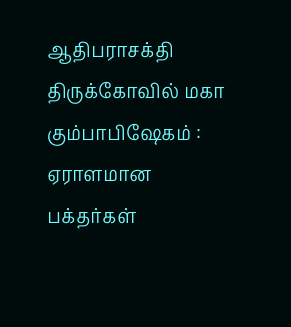ஆதிபராசக்தி திருக்கோவில் மகா கும்பாபிஷேகம் : ஏராளமான பக்தர்கள்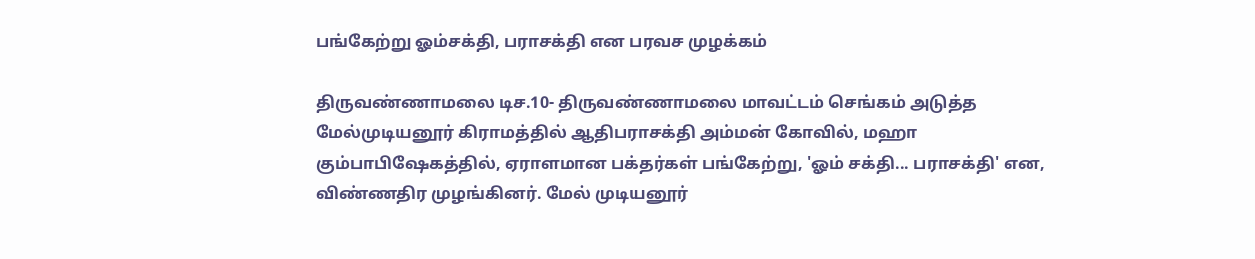பங்கேற்று ஓம்சக்தி, பராசக்தி என பரவச முழக்கம்

திருவண்ணாமலை டிச.10- திருவண்ணாமலை மாவட்டம் செங்கம் அடுத்த மேல்முடியனூர் கிராமத்தில் ஆதிபராசக்தி அம்மன் கோவில், மஹா கும்பாபிஷேகத்தில், ஏராளமான பக்தர்கள் பங்கேற்று, 'ஓம் சக்தி... பராசக்தி' என, விண்ணதிர முழங்கினர். மேல் முடியனூர்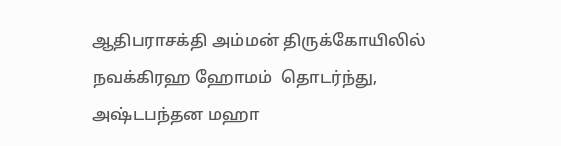ஆதிபராசக்தி அம்மன் திருக்கோயிலில்  நவக்கிரஹ ஹோமம்  தொடர்ந்து, அஷ்டபந்தன மஹா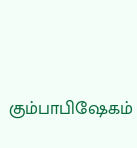கும்பாபிஷேகம்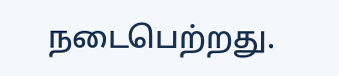நடைபெற்றது.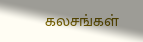கலசங்கள்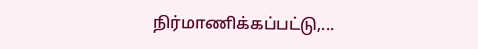நிர்மாணிக்கப்பட்டு,...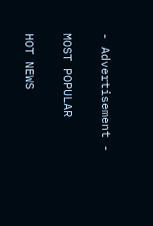- Advertisement -

MOST POPULAR

HOT NEWS